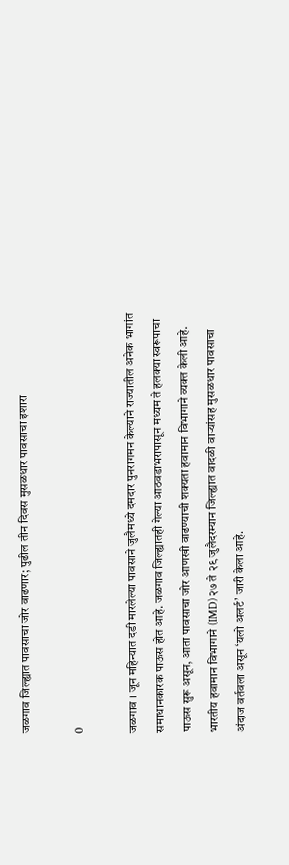जळगाव जिल्ह्यात पावसाचा जोर वाढणार; पुढील तीन दिवस मुसळधार पावसाचा इशारा

0

जळगाव । जून महिन्यात दडी मारलेल्या पावसाने जुलैमध्ये दमदार पुनरागमन केल्याने राज्यातील अनेक भागांत समाधानकारक पाऊस होत आहे. जळगाव जिल्ह्यातही गेल्या आठवडाभरापासून मध्यम ते हलक्या स्वरूपाचा पाऊस सुरू असून, आता पावसाचा जोर आणखी वाढण्याची शक्यता हवामान विभागाने व्यक्त केली आहे. भारतीय हवामान विभागाने (IMD) २७ ते २९ जुलैदरम्यान जिल्ह्यात वादळी वाऱ्यांसह मुसळधार पावसाचा अंदाज वर्तवला असून ‘यलो अलर्ट’ जारी केला आहे.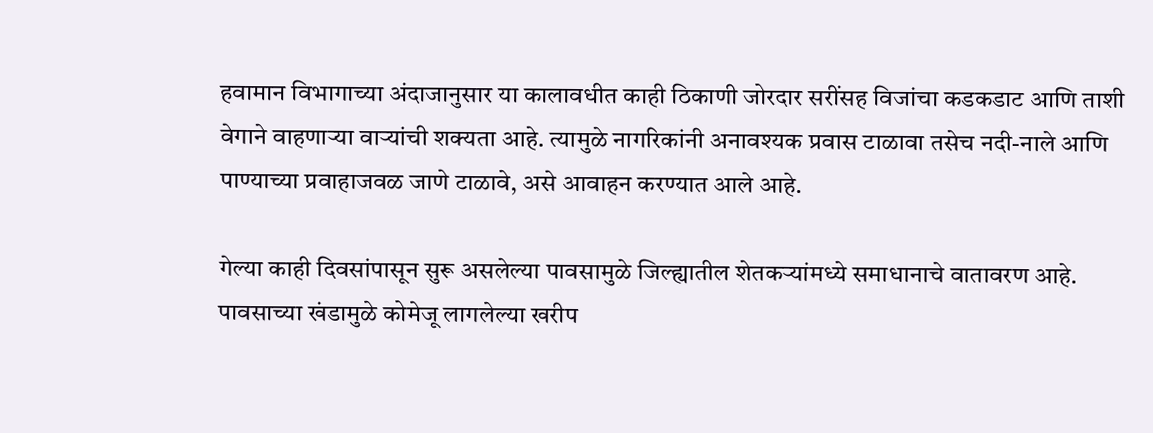हवामान विभागाच्या अंदाजानुसार या कालावधीत काही ठिकाणी जोरदार सरींसह विजांचा कडकडाट आणि ताशी वेगाने वाहणाऱ्या वाऱ्यांची शक्यता आहे. त्यामुळे नागरिकांनी अनावश्यक प्रवास टाळावा तसेच नदी-नाले आणि पाण्याच्या प्रवाहाजवळ जाणे टाळावे, असे आवाहन करण्यात आले आहे.

गेल्या काही दिवसांपासून सुरू असलेल्या पावसामुळे जिल्ह्यातील शेतकऱ्यांमध्ये समाधानाचे वातावरण आहे. पावसाच्या खंडामुळे कोमेजू लागलेल्या खरीप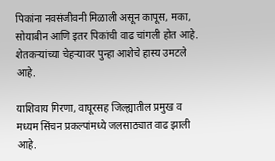पिकांना नवसंजीवनी मिळाली असून कापूस, मका, सोयाबीन आणि इतर पिकांची वाढ चांगली होत आहे. शेतकऱ्यांच्या चेहऱ्यावर पुन्हा आशेचे हास्य उमटले आहे.

याशिवाय गिरणा, वाघूरसह जिल्ह्यातील प्रमुख व मध्यम सिंचन प्रकल्पांमध्ये जलसाठ्यात वाढ झाली आहे.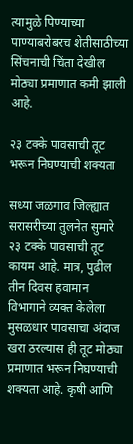त्यामुळे पिण्याच्या पाण्याबरोबरच शेतीसाठीच्या सिंचनाची चिंता देखील मोठ्या प्रमाणात कमी झाली आहे.

२३ टक्के पावसाची तूट भरून निघण्याची शक्यता

सध्या जळगाव जिल्ह्यात सरासरीच्या तुलनेत सुमारे २३ टक्के पावसाची तूट कायम आहे. मात्र, पुढील तीन दिवस हवामान विभागाने व्यक्त केलेला मुसळधार पावसाचा अंदाज खरा ठरल्यास ही तूट मोठ्या प्रमाणात भरून निघण्याची शक्यता आहे. कृषी आणि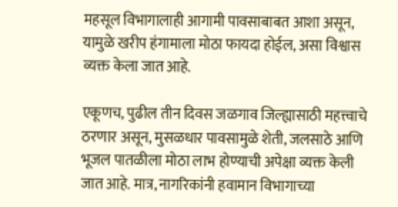महसूल विभागालाही आगामी पावसाबाबत आशा असून, यामुळे खरीप हंगामाला मोठा फायदा होईल, असा विश्वास व्यक्त केला जात आहे.

एकूणच, पुढील तीन दिवस जळगाव जिल्ह्यासाठी महत्त्वाचे ठरणार असून, मुसळधार पावसामुळे शेती, जलसाठे आणि भूजल पातळीला मोठा लाभ होण्याची अपेक्षा व्यक्त केली जात आहे. मात्र, नागरिकांनी हवामान विभागाच्या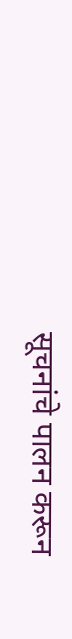सूचनांचे पालन करून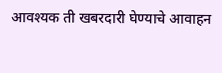आवश्यक ती खबरदारी घेण्याचे आवाहन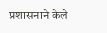प्रशासनाने केले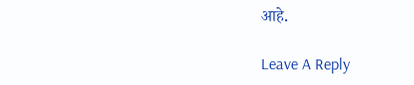आहे.

Leave A Reply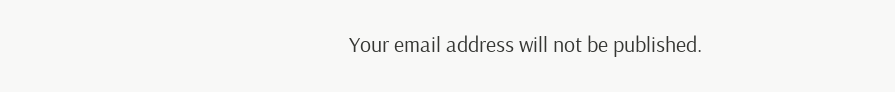Your email address will not be published.